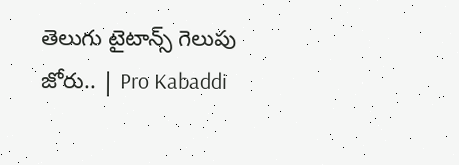తెలుగు టైటాన్స్‌ గెలుపు జోరు.. | Pro Kabaddi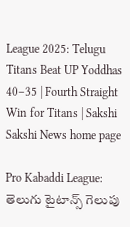League 2025: Telugu Titans Beat UP Yoddhas 40–35 | Fourth Straight Win for Titans | Sakshi
Sakshi News home page

Pro Kabaddi League: తెలుగు టైటాన్స్‌ గెలుపు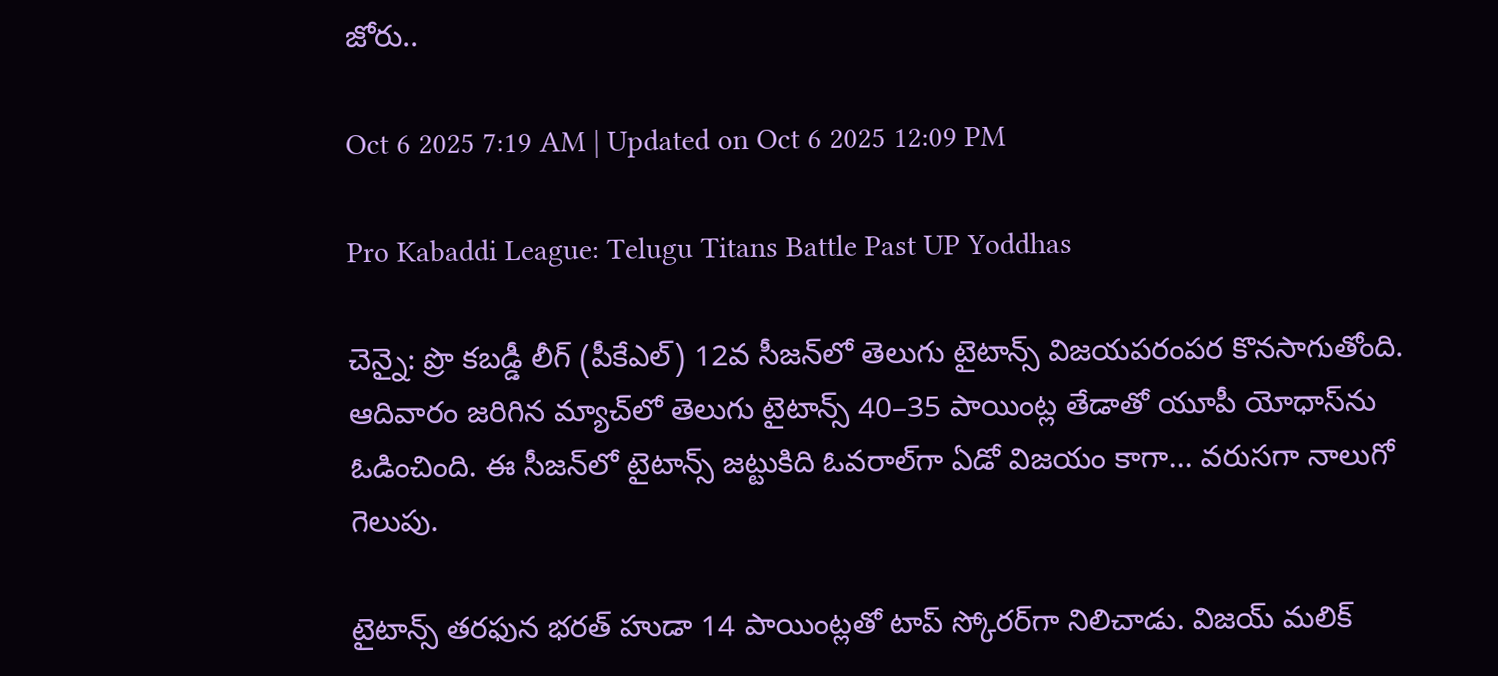జోరు..

Oct 6 2025 7:19 AM | Updated on Oct 6 2025 12:09 PM

Pro Kabaddi League: Telugu Titans Battle Past UP Yoddhas

చెన్నై: ప్రొ కబడ్డీ లీగ్‌ (పీకేఎల్‌) 12వ సీజన్‌లో తెలుగు టైటాన్స్‌ విజయపరంపర కొనసాగుతోంది. ఆదివారం జరిగిన మ్యాచ్‌లో తెలుగు టైటాన్స్‌ 40–35 పాయింట్ల తేడాతో యూపీ యోధాస్‌ను ఓడించింది. ఈ సీజన్‌లో టైటాన్స్‌ జట్టుకిది ఓవరాల్‌గా ఏడో విజయం కాగా... వరుసగా నాలుగో గెలుపు.

టైటాన్స్‌ తరఫున భరత్‌ హుడా 14 పాయింట్లతో టాప్‌ స్కోరర్‌గా నిలిచాడు. విజయ్‌ మలిక్‌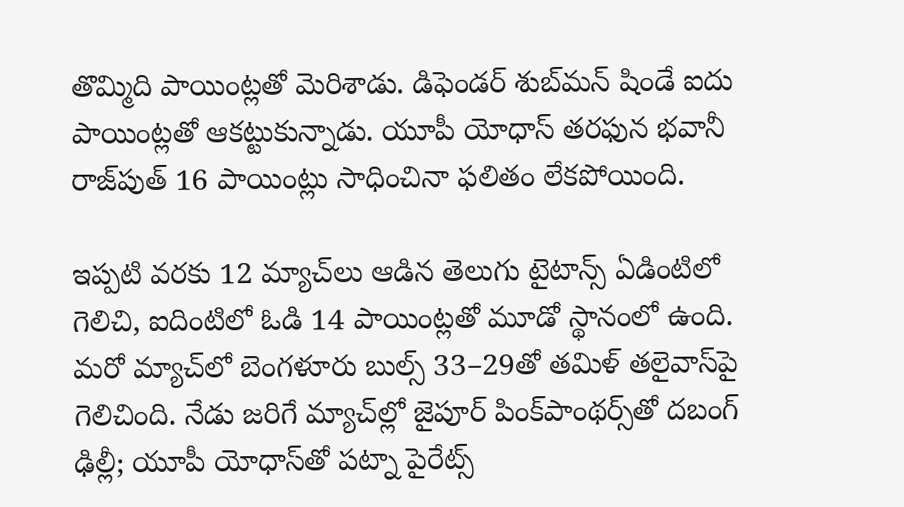తొమ్మిది పాయింట్లతో మెరిశాడు. డిఫెండర్‌ శుబ్‌మన్‌ షిండే ఐదు పాయింట్లతో ఆకట్టుకున్నాడు. యూపీ యోధాస్‌ తరఫున భవానీ రాజ్‌పుత్‌ 16 పాయింట్లు సాధించినా ఫలితం లేకపోయింది.

ఇప్పటి వరకు 12 మ్యాచ్‌లు ఆడిన తెలుగు టైటాన్స్‌ ఏడింటిలో గెలిచి, ఐదింటిలో ఓడి 14 పాయింట్లతో మూడో స్థానంలో ఉంది. మరో మ్యాచ్‌లో బెంగళూరు బుల్స్‌ 33–29తో తమిళ్‌ తలైవాస్‌పై గెలిచింది. నేడు జరిగే మ్యాచ్‌ల్లో జైపూర్‌ పింక్‌పాంథర్స్‌తో దబంగ్‌ ఢిల్లీ; యూపీ యోధాస్‌తో పట్నా పైరేట్స్‌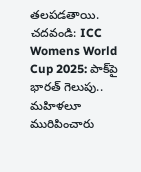తలపడతాయి.
చదవండి: ICC Womens World Cup 2025: పాక్‌పై భారత్‌ గెలుపు.. మహిళలూ మురిపించారు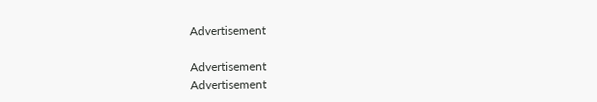Advertisement

Advertisement
Advertisement